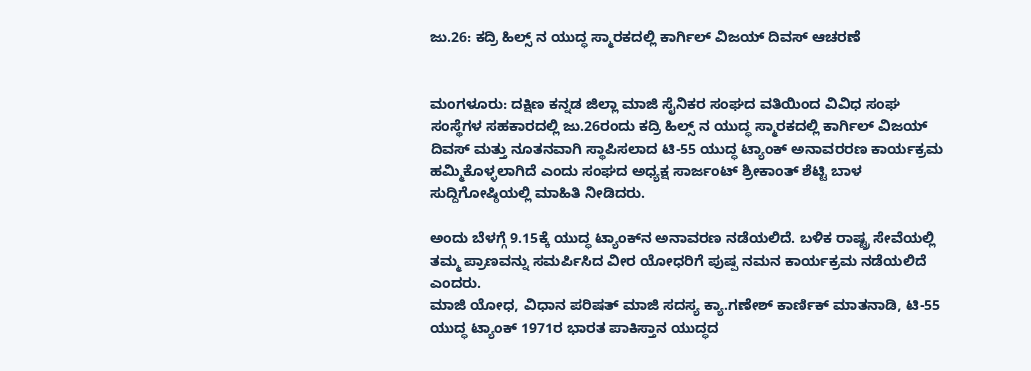ಜು.26: ಕದ್ರಿ ಹಿಲ್ಸ್ ನ ಯುದ್ಧ ಸ್ಮಾರಕದಲ್ಲಿ ಕಾರ್ಗಿಲ್ ವಿಜಯ್ ದಿವಸ್ ಆಚರಣೆ


ಮಂಗಳೂರು: ದಕ್ಷಿಣ ಕನ್ನಡ ಜಿಲ್ಲಾ ಮಾಜಿ ಸೈನಿಕರ ಸಂಘದ ವತಿಯಿಂದ ವಿವಿಧ ಸಂಘ ಸಂಸ್ಥೆಗಳ ಸಹಕಾರದಲ್ಲಿ ಜು.26ರಂದು ಕದ್ರಿ ಹಿಲ್ಸ್ ನ ಯುದ್ಧ ಸ್ಮಾರಕದಲ್ಲಿ ಕಾರ್ಗಿಲ್ ವಿಜಯ್ ದಿವಸ್ ಮತ್ತು ನೂತನವಾಗಿ ಸ್ಥಾಪಿಸಲಾದ ಟಿ-55 ಯುದ್ಧ ಟ್ಯಾಂಕ್ ಅನಾವರರಣ ಕಾರ್ಯಕ್ರಮ ಹಮ್ಮಿಕೊಳ್ಳಲಾಗಿದೆ ಎಂದು ಸಂಘದ ಅಧ್ಯಕ್ಷ ಸಾರ್ಜಂಟ್ ಶ್ರೀಕಾಂತ್‌ ಶೆಟ್ಟಿ ಬಾಳ ಸುದ್ದಿಗೋಷ್ಠಿಯಲ್ಲಿ ಮಾಹಿತಿ ನೀಡಿದರು.

ಅಂದು ಬೆಳಗ್ಗೆ 9.15ಕ್ಕೆ ಯುದ್ಧ ಟ್ಯಾಂಕ್‌ನ ಅನಾವರಣ ನಡೆಯಲಿದೆ. ಬಳಿಕ ರಾಷ್ಟ್ರ ಸೇವೆಯಲ್ಲಿ ತಮ್ಮ ಪ್ರಾಣವನ್ನು ಸಮರ್ಪಿಸಿದ ವೀರ ಯೋಧರಿಗೆ ಪುಷ್ಪ ನಮನ ಕಾರ್ಯಕ್ರಮ ನಡೆಯಲಿದೆ ಎಂದರು.
ಮಾಜಿ ಯೋಧ, ವಿಧಾನ ಪರಿಷತ್ ಮಾಜಿ ಸದಸ್ಯ ಕ್ಯಾ.ಗಣೇಶ್ ಕಾರ್ಣಿಕ್ ಮಾತನಾಡಿ, ಟಿ-55 ಯುದ್ಧ ಟ್ಯಾಂಕ್ 1971ರ ಭಾರತ ಪಾಕಿಸ್ತಾನ ಯುದ್ಧದ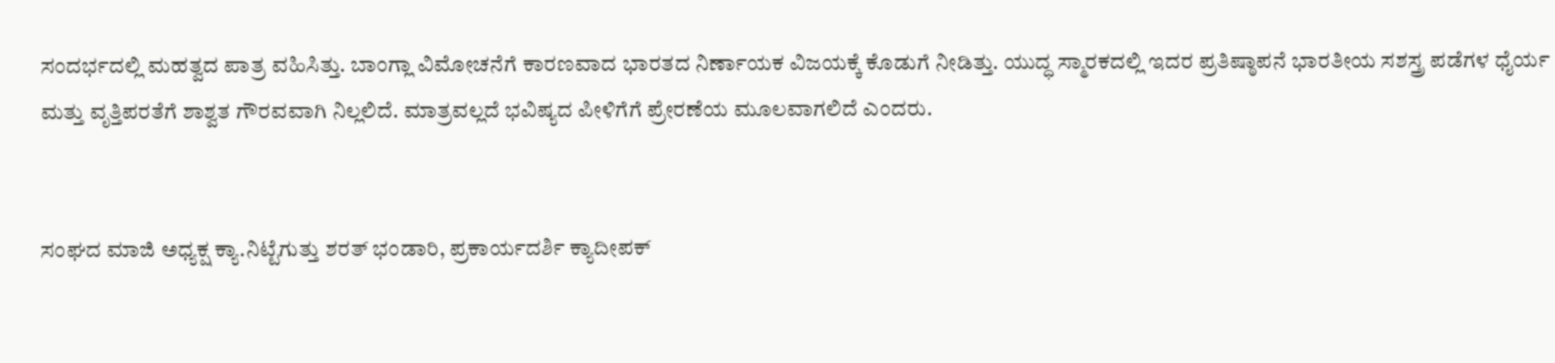ಸಂದರ್ಭದಲ್ಲಿ ಮಹತ್ವದ ಪಾತ್ರ ವಹಿಸಿತ್ತು. ಬಾಂಗ್ಲಾ ವಿಮೋಚನೆಗೆ ಕಾರಣವಾದ ಭಾರತದ ನಿರ್ಣಾಯಕ ವಿಜಯಕ್ಕೆ ಕೊಡುಗೆ ನೀಡಿತ್ತು. ಯುದ್ಧ ಸ್ಮಾರಕದಲ್ಲಿ ಇದರ ಪ್ರತಿಷ್ಠಾಪನೆ ಭಾರತೀಯ ಸಶಸ್ತ್ರ ಪಡೆಗಳ ಧೈರ್ಯ ಮತ್ತು ವೃತ್ತಿಪರತೆಗೆ ಶಾಶ್ವತ ಗೌರವವಾಗಿ ನಿಲ್ಲಲಿದೆ. ಮಾತ್ರವಲ್ಲದೆ ಭವಿಷ್ಯದ ಪೀಳಿಗೆಗೆ ಪ್ರೇರಣೆಯ ಮೂಲವಾಗಲಿದೆ ಎಂದರು.


ಸಂಘದ ಮಾಜಿ ಅಧ್ಯಕ್ಷ ಕ್ಯಾ.ನಿಟ್ಟೆಗುತ್ತು ಶರತ್ ಭಂಡಾರಿ, ಪ್ರಕಾರ್ಯದರ್ಶಿ ಕ್ಯಾದೀಪಕ್‌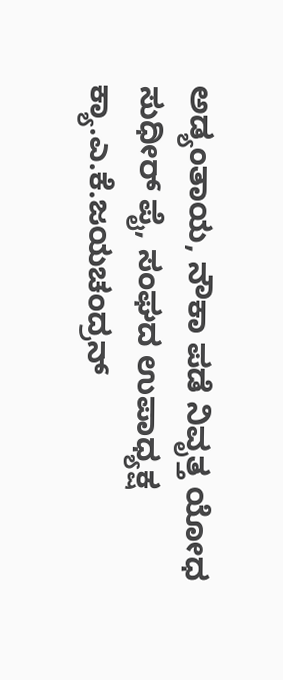ಅಡ್ಯಂತಾಯ, ನೌಕಾ ಪಡೆ ನಿವೃತ್ತ ಯೋಧ ಸುಧೀರ್ ಪೈ, ಸಂಘದ ಉಪಾಧ್ಯಕ್ಷ ಕ್ಯಾ.ಎ.ಕೆ.ಜಯಚಂದ್ರನ್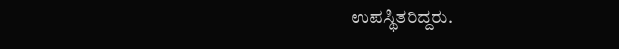ಉಪಸ್ಥಿತರಿದ್ದರು.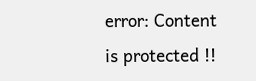error: Content is protected !!